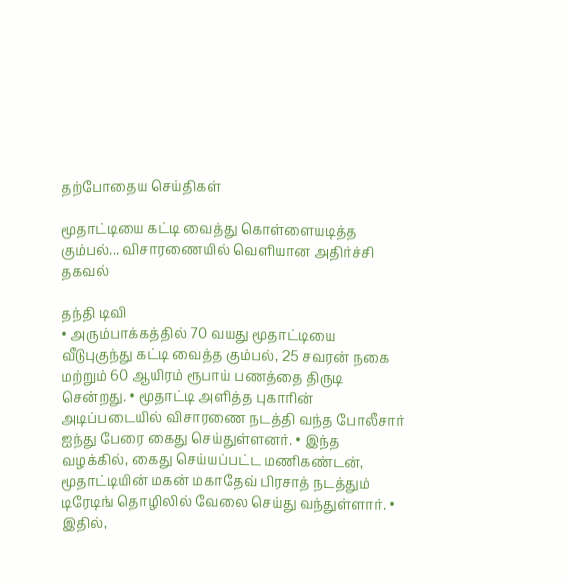தற்போதைய செய்திகள்

மூதாட்டியை கட்டி வைத்து கொள்ளையடித்த கும்பல்... விசாரணையில் வெளியான அதிர்ச்சி தகவல்

தந்தி டிவி
• அரும்பாக்கத்தில் 70 வயது மூதாட்டியை வீடுபுகுந்து கட்டி வைத்த கும்பல், 25 சவரன் நகை மற்றும் 60 ஆயிரம் ரூபாய் பணத்தை திருடி சென்றது. • மூதாட்டி அளித்த புகாரின் அடிப்படையில் விசாரணை நடத்தி வந்த போலீசார் ஐந்து பேரை கைது செய்துள்ளனர். • இந்த வழக்கில், கைது செய்யப்பட்ட மணிகண்டன், மூதாட்டியின் மகன் மகாதேவ் பிரசாத் நடத்தும் டிரேடிங் தொழிலில் வேலை செய்து வந்துள்ளார். • இதில்,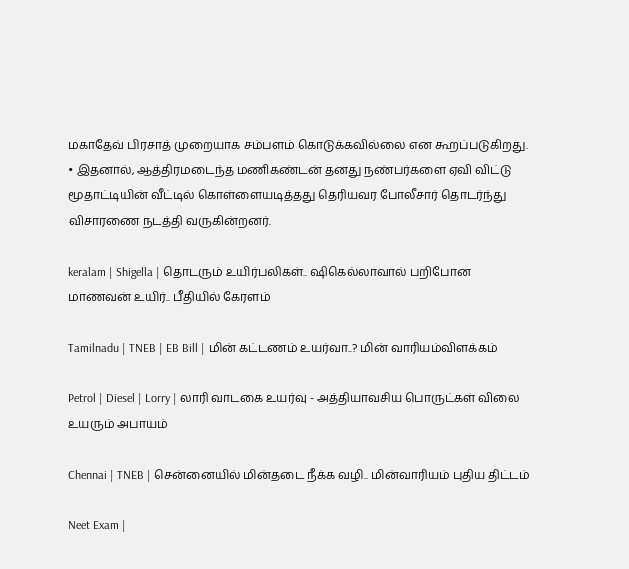மகாதேவ் பிரசாத் முறையாக சம்பளம் கொடுக்கவில்லை என கூறப்படுகிறது. • இதனால், ஆத்திரமடைந்த மணிகண்டன் தனது நண்பர்களை ஏவி விட்டு மூதாட்டியின் வீட்டில் கொள்ளையடித்தது தெரியவர போலீசார் தொடர்ந்து விசாரணை நடத்தி வருகின்றனர்.

keralam | Shigella | தொடரும் உயிர்பலிகள்.. ஷிகெல்லாவால் பறிபோன மாணவன் உயிர்.. பீதியில் கேரளம்

Tamilnadu | TNEB | EB Bill | மின் கட்டணம் உயர்வா..? மின் வாரியம்விளக்கம்

Petrol | Diesel | Lorry | லாரி வாடகை உயர்வு - அத்தியாவசிய பொருட்கள் விலை உயரும் அபாயம்

Chennai | TNEB | சென்னையில் மின்தடை நீக்க வழி.. மின்வாரியம் புதிய திட்டம்

Neet Exam |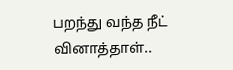பறந்து வந்த நீட் வினாத்தாள்..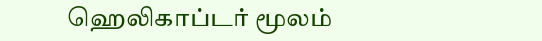ஹெலிகாப்டர் மூலம்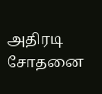அதிரடி சோதனை